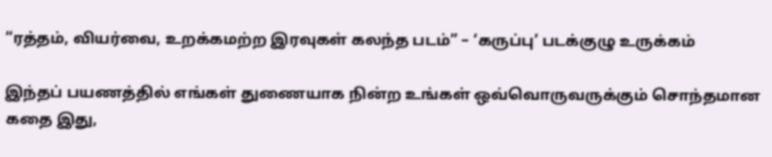“ரத்தம், வியர்வை, உறக்கமற்ற இரவுகள் கலந்த படம்” – ‘கருப்பு’ படக்குழு உருக்கம்

இந்தப் பயணத்தில் எங்கள் துணையாக நின்ற உங்கள் ஒவ்வொருவருக்கும் சொந்தமான கதை இது,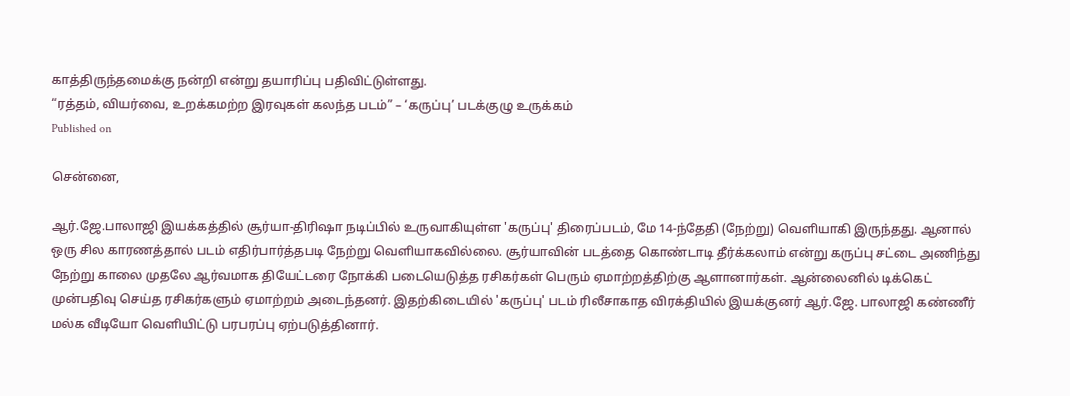காத்திருந்தமைக்கு நன்றி என்று தயாரிப்பு பதிவிட்டுள்ளது.
“ரத்தம், வியர்வை, உறக்கமற்ற இரவுகள் கலந்த படம்” – ‘கருப்பு’ படக்குழு உருக்கம்
Published on

சென்னை,

ஆர்.ஜே.பாலாஜி இயக்கத்தில் சூர்யா-திரிஷா நடிப்பில் உருவாகியுள்ள 'கருப்பு' திரைப்படம், மே 14-ந்தேதி (நேற்று) வெளியாகி இருந்தது. ஆனால் ஒரு சில காரணத்தால் படம் எதிர்பார்த்தபடி நேற்று வெளியாகவில்லை. சூர்யாவின் படத்தை கொண்டாடி தீர்க்கலாம் என்று கருப்பு சட்டை அணிந்து நேற்று காலை முதலே ஆர்வமாக தியேட்டரை நோக்கி படையெடுத்த ரசிகர்கள் பெரும் ஏமாற்றத்திற்கு ஆளானார்கள். ஆன்லைனில் டிக்கெட் முன்பதிவு செய்த ரசிகர்களும் ஏமாற்றம் அடைந்தனர். இதற்கிடையில் 'கருப்பு' படம் ரிலீசாகாத விரக்தியில் இயக்குனர் ஆர்.ஜே. பாலாஜி கண்ணீர் மல்க வீடியோ வெளியிட்டு பரபரப்பு ஏற்படுத்தினார்.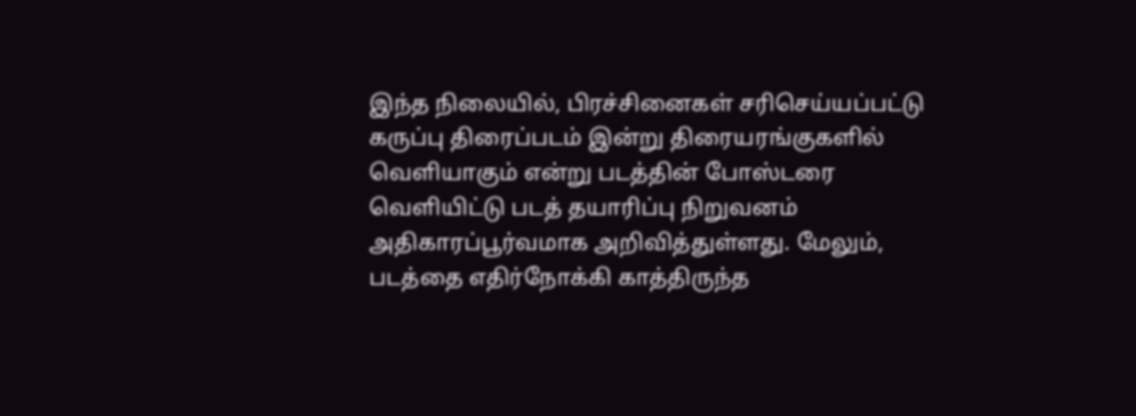இந்த நிலையில், பிரச்சினைகள் சரிசெய்யப்பட்டு கருப்பு திரைப்படம் இன்று திரையரங்குகளில் வெளியாகும் என்று படத்தின் போஸ்டரை வெளியிட்டு படத் தயாரிப்பு நிறுவனம் அதிகாரப்பூர்வமாக அறிவித்துள்ளது. மேலும், படத்தை எதிர்நோக்கி காத்திருந்த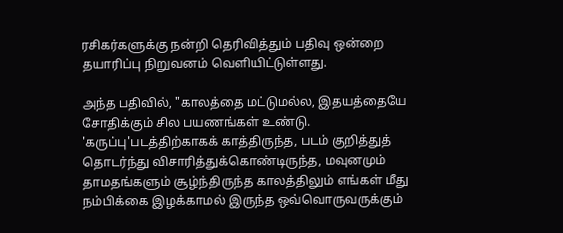ரசிகர்களுக்கு நன்றி தெரிவித்தும் பதிவு ஒன்றை தயாரிப்பு நிறுவனம் வெளியிட்டுள்ளது.

அந்த பதிவில், "காலத்தை மட்டுமல்ல, இதயத்தையே சோதிக்கும் சில பயணங்கள் உண்டு. 'கருப்பு'படத்திற்காகக் காத்திருந்த, படம் குறித்துத் தொடர்ந்து விசாரித்துக்கொண்டிருந்த, மவுனமும் தாமதங்களும் சூழ்ந்திருந்த காலத்திலும் எங்கள் மீது நம்பிக்கை இழக்காமல் இருந்த ஒவ்வொருவருக்கும்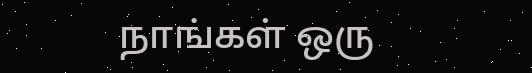நாங்கள் ஒரு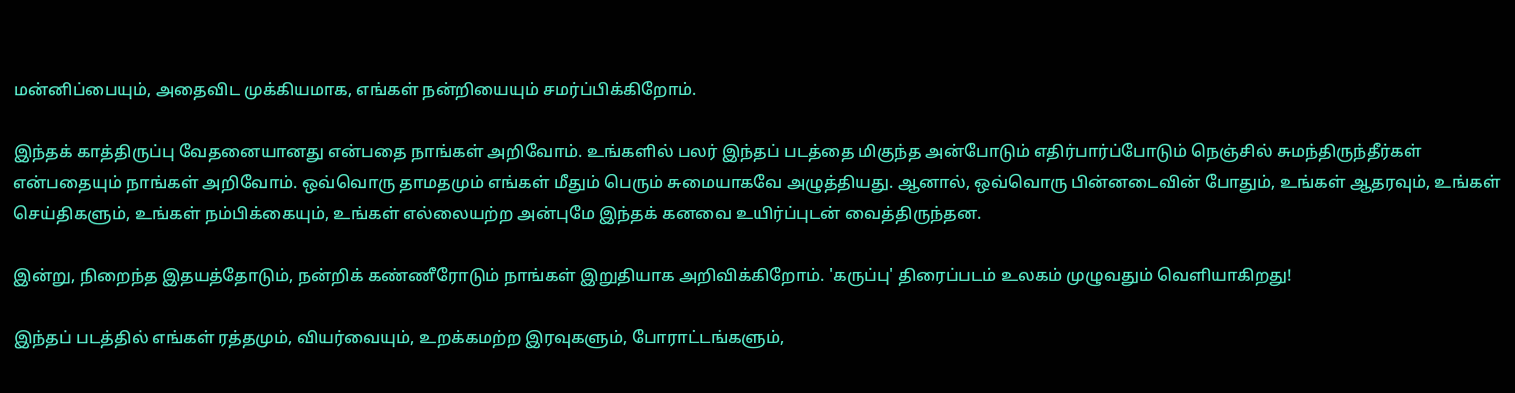மன்னிப்பையும், அதைவிட முக்கியமாக, எங்கள் நன்றியையும் சமர்ப்பிக்கிறோம்.

இந்தக் காத்திருப்பு வேதனையானது என்பதை நாங்கள் அறிவோம். உங்களில் பலர் இந்தப் படத்தை மிகுந்த அன்போடும் எதிர்பார்ப்போடும் நெஞ்சில் சுமந்திருந்தீர்கள் என்பதையும் நாங்கள் அறிவோம். ஒவ்வொரு தாமதமும் எங்கள் மீதும் பெரும் சுமையாகவே அழுத்தியது. ஆனால், ஒவ்வொரு பின்னடைவின் போதும், உங்கள் ஆதரவும், உங்கள் செய்திகளும், உங்கள் நம்பிக்கையும், உங்கள் எல்லையற்ற அன்புமே இந்தக் கனவை உயிர்ப்புடன் வைத்திருந்தன.

இன்று, நிறைந்த இதயத்தோடும், நன்றிக் கண்ணீரோடும் நாங்கள் இறுதியாக அறிவிக்கிறோம். 'கருப்பு' திரைப்படம் உலகம் முழுவதும் வெளியாகிறது!

இந்தப் படத்தில் எங்கள் ரத்தமும், வியர்வையும், உறக்கமற்ற இரவுகளும், போராட்டங்களும்,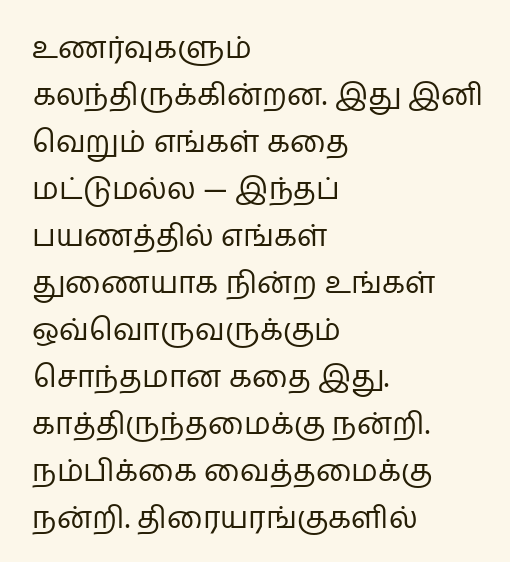உணர்வுகளும் கலந்திருக்கின்றன. இது இனி வெறும் எங்கள் கதை மட்டுமல்ல — இந்தப் பயணத்தில் எங்கள் துணையாக நின்ற உங்கள் ஒவ்வொருவருக்கும் சொந்தமான கதை இது. காத்திருந்தமைக்கு நன்றி. நம்பிக்கை வைத்தமைக்கு நன்றி. திரையரங்குகளில்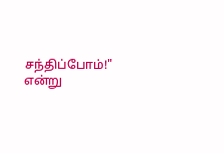சந்திப்போம்!" என்று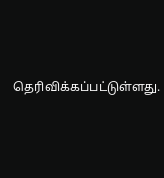தெரிவிக்கப்பட்டுள்ளது.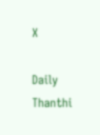X

Daily Thanthi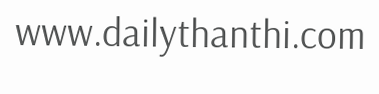www.dailythanthi.com